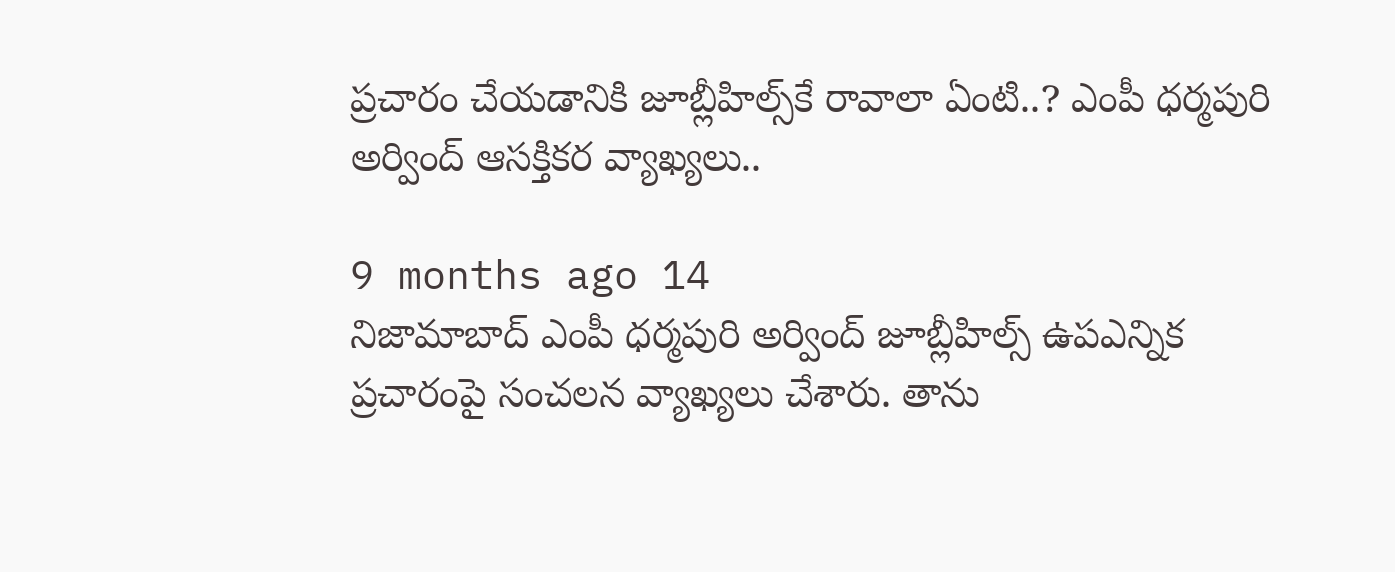ప్రచారం చేయడానికి జూబ్లీహిల్స్‌కే రావాలా ఏంటి..? ఎంపీ ధర్మపురి అర్వింద్ ఆసక్తికర వ్యాఖ్యలు..

9 months ago 14
నిజామాబాద్ ఎంపీ ధర్మపురి అర్వింద్ జూబ్లీహిల్స్ ఉపఎన్నిక ప్రచారంపై సంచలన వ్యాఖ్యలు చేశారు. తాను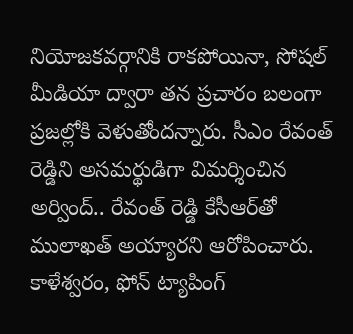నియోజకవర్గానికి రాకపోయినా, సోషల్ మీడియా ద్వారా తన ప్రచారం బలంగా ప్రజల్లోకి వెళుతోందన్నారు. సీఎం రేవంత్ రెడ్డిని అసమర్థుడిగా విమర్శించిన అర్వింద్.. రేవంత్ రెడ్డి కేసీఆర్‌తో ములాఖత్ అయ్యారని ఆరోపించారు. కాళేశ్వరం, ఫోన్ ట్యాపింగ్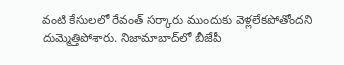వంటి కేసులలో రేవంత్ సర్కారు ముందుకు వెళ్లలేకపోతోందని దుమ్మెత్తిపోశారు. నిజామాబాద్‌లో బీజేపీ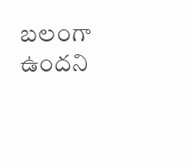బలంగా ఉందని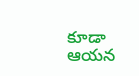కూడా ఆయన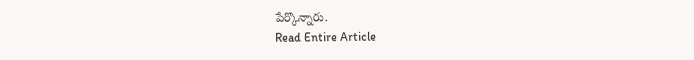పేర్కొన్నారు.
Read Entire Article